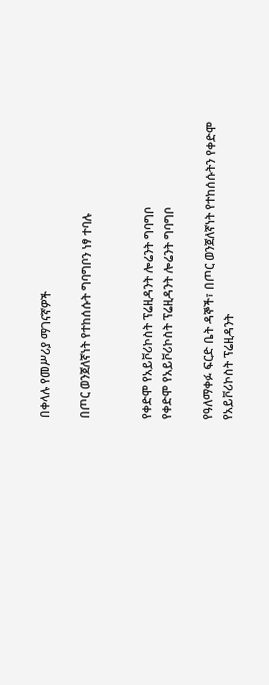በቀላሉ የመሥሪያ ማገናኛዎች

በጦር ወንጀለኛነት የተከሰሱት ግባግቦን ነፃ ተባሉ


የቀድሞ የአይቮሪኮስት ፕሬዚዳንት ሎሬንት ግባግቦ
የቀድሞ የአይቮሪኮስት ፕሬዚዳንት ሎሬንት ግባግቦ

የዓለማቀፉ ፍርድ ቤት ዳኞች፣ በጦር ወንጀለኛነት የተከሰሱትን የቀድሞ የአይቮሪኮስት ፕሬዚዳንት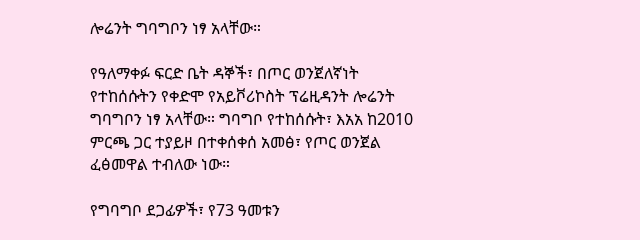ሎሬንት ግባግቦን ነፃ አላቸው።

የዓለማቀፉ ፍርድ ቤት ዳኞች፣ በጦር ወንጀለኛነት የተከሰሱትን የቀድሞ የአይቮሪኮስት ፕሬዚዳንት ሎሬንት ግባግቦን ነፃ አላቸው። ግባግቦ የተከሰሱት፣ እአአ ከ2010 ምርጫ ጋር ተያይዞ በተቀሰቀሰ አመፅ፣ የጦር ወንጀል ፈፅመዋል ተብለው ነው።

የግባግቦ ደጋፊዎች፣ የ73 ዓመቱን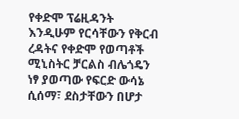የቀድሞ ፕሬዚዳንት እንዲሁም የርሳቸውን የቅርብ ረዳትና የቀድሞ የወጣቶች ሚኒስትር ቻርልስ ብሌጎዴን ነፃ ያወጣው የፍርድ ውሳኔ ሲሰማ፣ ደስታቸውን በሆታ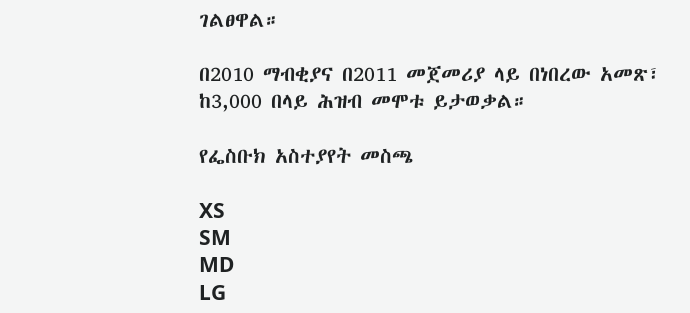ገልፀዋል።

በ2010 ማብቂያና በ2011 መጀመሪያ ላይ በነበረው አመጽ፣ ከ3,000 በላይ ሕዝብ መሞቱ ይታወቃል።

የፌስቡክ አስተያየት መስጫ

XS
SM
MD
LG